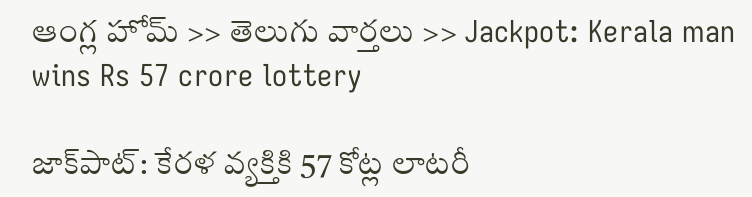ఆంగ్ల హోమ్ >> తెలుగు వార్తలు >> Jackpot: Kerala man wins Rs 57 crore lottery

జాక్‌పాట్‌: కేర‌ళ వ్య‌క్తికి 57 కోట్ల లాట‌రీ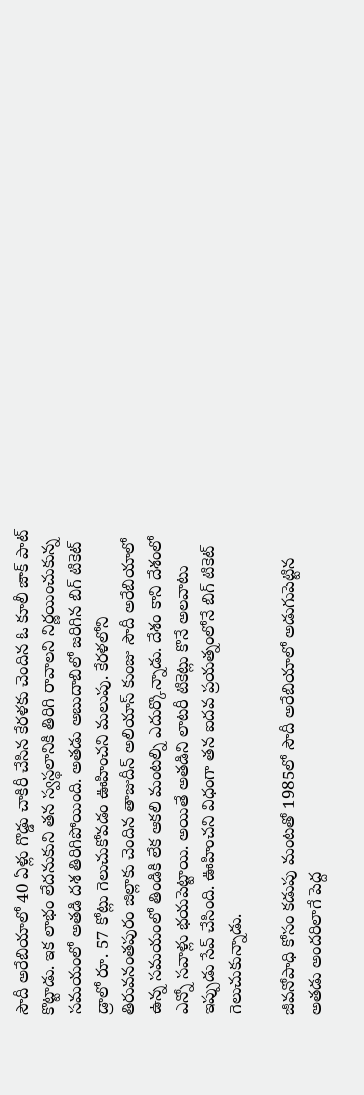సౌదీ అరేబియాలో 40 ఏళ్లు గొడ్డు చాకిరీ చేసిన‌ కేరళకు చెందిన ఓ కూలీ జాక్ పాట్ కొట్టాడు. ఇక లాభం లేద‌నుకుని తన స్వస్థలానికి తిరిగి రావాలని నిర్ణయించుకున్న స‌మ‌యంలో అత‌డి ద‌శ తిరిగిపోయింది. అత‌డు అబుదాబిలో జరిగిన బిగ్ టికెట్ డ్రాలో రూ. 57 కోట్లు గెలుచుకోవ‌డం ఊహించ‌ని మ‌లుపు. కేరళలోని తిరువనంతపురం జిల్లాకు చెందిన తాజుదీన్ అలియాస్ కుంజు సౌదీ అరేబియాలో ఉన్న సమయంలో తిండికి లేక ఆక‌లి మంట‌ల్ని ఎదుర్కొన్నాడు. దేశం కాని దేశంలో ఎన్నో సవాళ్లు భ‌య‌పెట్టాయి. అయితే అత‌డిని లాట‌రీ టికెట్లు కొనే అల‌వాటు ఇప్పుడు సేవ్ చేసింది. ఊహించ‌ని విధంగా తన ఐదవ ప్రయత్నంలోనే బిగ్ టికెట్ గెలుచుకున్నాడు.

జీవనోపాధి కోసం క‌డుపు మంట‌తో 1985లో సౌదీ అరేబియాలో అడుగుపెట్టిన అత‌డు అందరిలాగే పెద్ద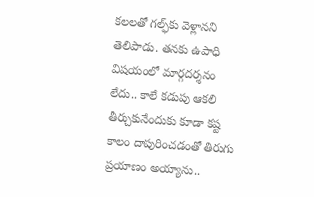కలలతో గల్ఫ్‌కు వెళ్లాన‌ని తెలిపాడు. త‌న‌కు ఉపాధి విష‌యంలో మార్గ‌ద‌ర్శ‌నం లేదు.. కాలే క‌డుపు ఆక‌లి తీర్చుకునేందుకు కూడా క‌ష్ట కాలం దాపురించ‌డంతో తిరుగు ప్ర‌యాణం అయ్యాను..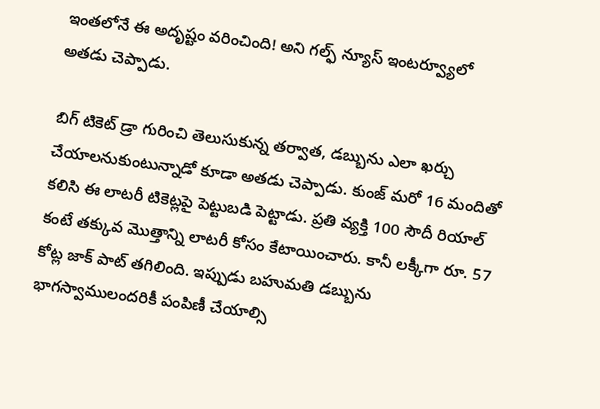ఇంత‌లోనే ఈ అదృష్టం వ‌రించింది! అని గల్ఫ్ న్యూస్ ఇంట‌ర్వ్యూలో అత‌డు చెప్పాడు.

బిగ్ టికెట్ డ్రా గురించి తెలుసుకున్న తర్వాత, డబ్బును ఎలా ఖర్చు చేయాలనుకుంటున్నాడో కూడా అత‌డు చెప్పాడు. కుంజ్ మ‌రో 16 మందితో క‌లిసి ఈ లాట‌రీ టికెట్ల‌పై పెట్టుబ‌డి పెట్టాడు. ప్రతి వ్యక్తి 100 సౌదీ రియాల్ కంటే తక్కువ మొత్తాన్ని లాట‌రీ కోసం కేటాయించారు. కానీ ల‌క్కీగా రూ. 57 కోట్ల జాక్ పాట్ త‌గిలింది. ఇప్పుడు బహుమతి డబ్బును భాగ‌స్వాములంద‌రికీ పంపిణీ చేయాల్సి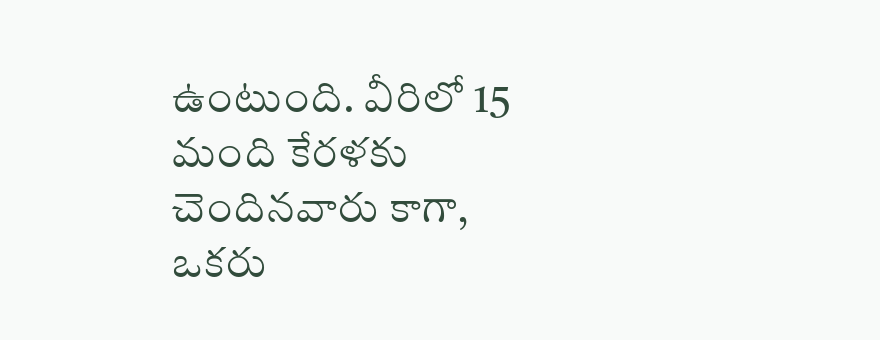ఉంటుంది. వీరిలో 15 మంది కేరళకు చెందినవారు కాగా, ఒకరు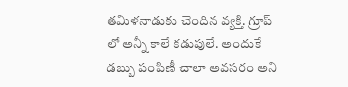తమిళనాడుకు చెందిన వ్య‌క్తి. గ్రూప్ లో అన్నీ కాలే క‌డుపులే. అందుకే డ‌బ్బు పంపిణీ చాలా అవ‌స‌రం అని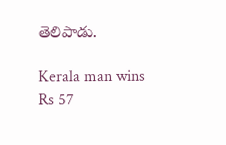తెలిపాడు.

Kerala man wins Rs 57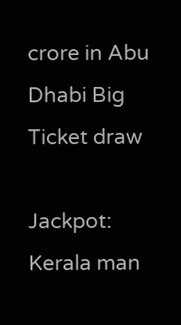crore in Abu Dhabi Big Ticket draw

Jackpot: Kerala man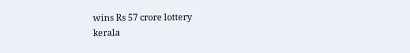wins Rs 57 crore lottery
kerala